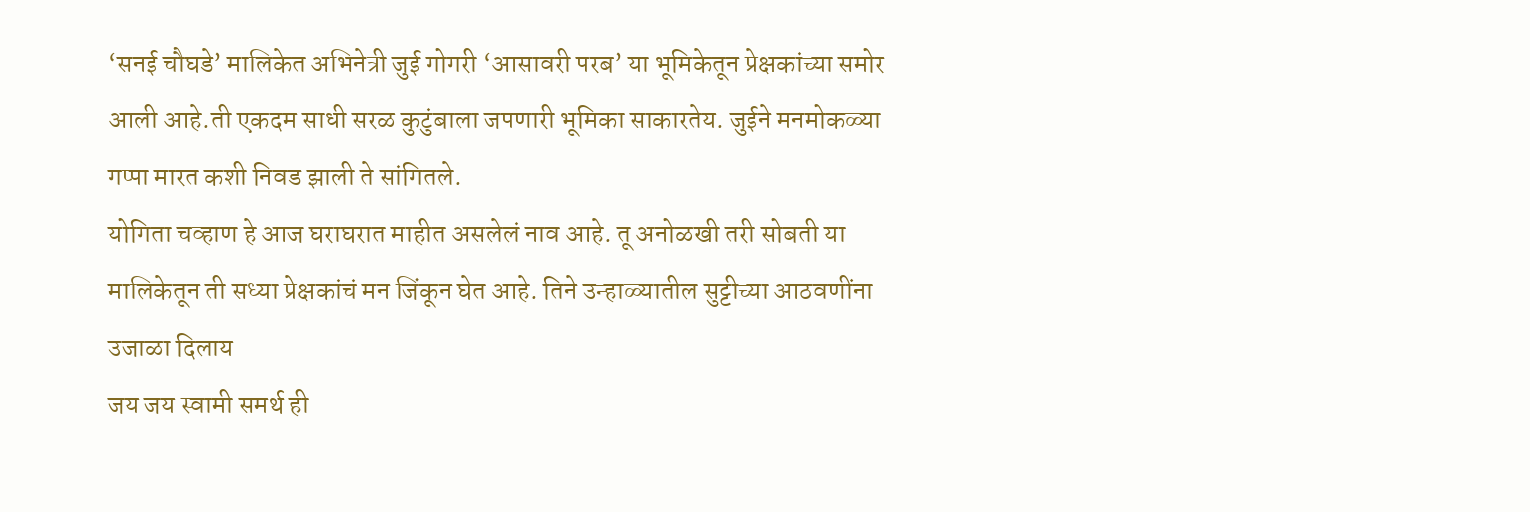‘सनई चौघडे’ मालिकेत अभिनेत्री जुई गोगरी ‘आसावरी परब’ या भूमिकेतून प्रेक्षकांच्या समोर आली आहे.ती एकदम साधी सरळ कुटुंबाला जपणारी भूमिका साकारतेय. जुईने मनमोकळ्या गप्पा मारत कशी निवड झाली ते सांगितले.
योगिता चव्हाण हे आज घराघरात माहीत असलेलं नाव आहे. तू अनोळखी तरी सोबती या मालिकेतून ती सध्या प्रेक्षकांचं मन जिंकून घेत आहे. तिने उन्हाळ्यातील सुट्टीच्या आठवणींना उजाळा दिलाय
जय जय स्वामी समर्थ ही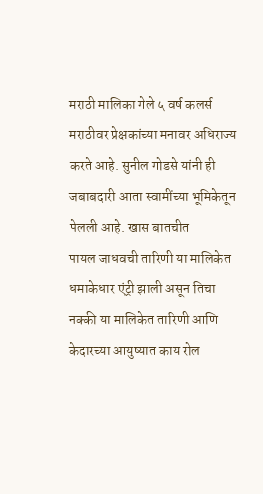मराठी मालिका गेले ५ वर्ष कलर्स मराठीवर प्रेक्षकांच्या मनावर अधिराज्य करते आहे. सुनील गोडसे यांनी ही जबाबदारी आता स्वामींच्या भूमिकेतून पेलली आहे. खास बातचीत
पायल जाधवची तारिणी या मालिकेत धमाकेधार एंट्री झाली असून तिचा नक्की या मालिकेत तारिणी आणि केदारच्या आयुष्यात काय रोल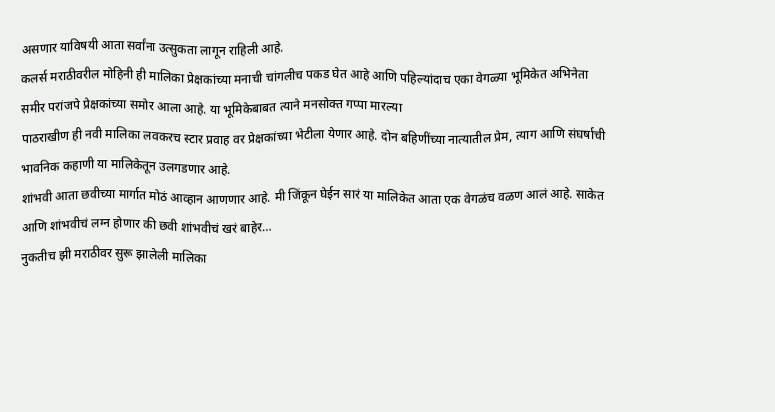असणार याविषयी आता सर्वांना उत्सुकता लागून राहिली आहे.
कलर्स मराठीवरील मोहिनी ही मालिका प्रेक्षकांच्या मनाची चांगलीच पकड घेत आहे आणि पहिल्यांदाच एका वेगळ्या भूमिकेत अभिनेता समीर परांजपे प्रेक्षकांच्या समोर आला आहे. या भूमिकेबाबत त्याने मनसोक्त गप्पा मारल्या
पाठराखीण ही नवी मालिका लवकरच स्टार प्रवाह वर प्रेक्षकांच्या भेटीला येणार आहे. दोन बहिणींच्या नात्यातील प्रेम, त्याग आणि संघर्षाची भावनिक कहाणी या मालिकेतून उलगडणार आहे.
शांभवी आता छवीच्या मार्गात मोठं आव्हान आणणार आहे. मी जिंकून घेईन सारं या मालिकेत आता एक वेगळंच वळण आलं आहे. साकेत आणि शांभवीचं लग्न होणार की छवी शांभवीचं खरं बाहेर…
नुकतीच झी मराठीवर सुरू झालेली मालिका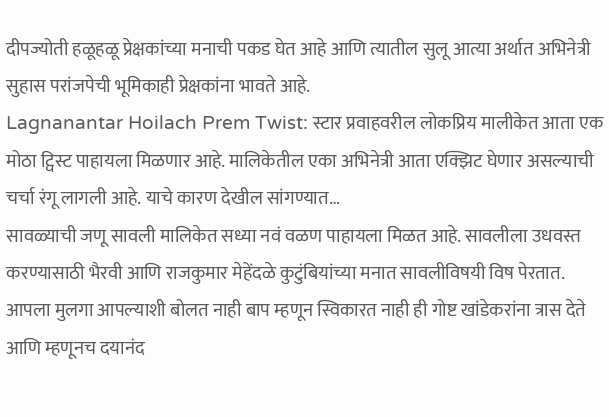दीपज्योती हळूहळू प्रेक्षकांच्या मनाची पकड घेत आहे आणि त्यातील सुलू आत्या अर्थात अभिनेत्री सुहास परांजपेची भूमिकाही प्रेक्षकांना भावते आहे.
Lagnanantar Hoilach Prem Twist: स्टार प्रवाहवरील लोकप्रिय मालीकेत आता एक मोठा ट्विस्ट पाहायला मिळणार आहे. मालिकेतील एका अभिनेत्री आता एक्झिट घेणार असल्याची चर्चा रंगू लागली आहे. याचे कारण देखील सांगण्यात…
सावळ्याची जणू सावली मालिकेत सध्या नवं वळण पाहायला मिळत आहे. सावलीला उधवस्त करण्यासाठी भैरवी आणि राजकुमार मेहेंदळे कुटुंबियांच्या मनात सावलीविषयी विष पेरतात.
आपला मुलगा आपल्याशी बोलत नाही बाप म्हणून स्विकारत नाही ही गोष्ट खांडेकरांना त्रास देते आणि म्हणूनच दयानंद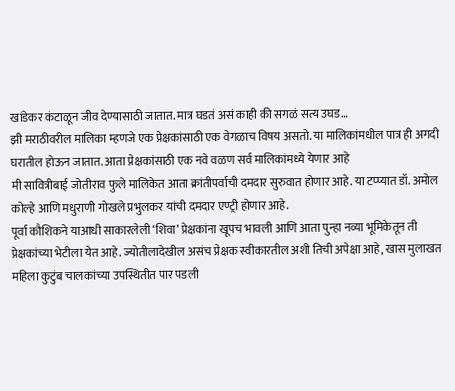खांडेकर कंटाळून जीव देण्यासाठी जातात. मात्र घडतं असं काही की सगळं सत्य उघड…
झी मराठीवरील मालिका म्हणजे एक प्रेक्षकांसाठी एक वेगळाच विषय असतो. या मालिकांमधील पात्र ही अगदी घरातील होऊन जातात. आता प्रेक्षकांसाठी एक नवे वळण सर्व मालिकांमध्ये येणार आहे
मी सावित्रीबाई जोतीराव फुले मालिकेत आता क्रांतीपर्वाची दमदार सुरुवात होणार आहे. या टप्प्यात डॉ. अमोल कोल्हे आणि मधुराणी गोखले प्रभुलकर यांची दमदार एण्ट्री होणार आहे.
पूर्वा कौशिकने याआधी साकारलेली ‘शिवा’ प्रेक्षकांना खूपच भावली आणि आता पुन्हा नव्या भूमिकेतून ती प्रेक्षकांच्या भेटीला येत आहे. ज्योतीलादेखील असंच प्रेक्षक स्वीकारतील अशी तिची अपेक्षा आहे, खास मुलाखत
महिला कुटुंब चालकांच्या उपस्थितीत पार पडली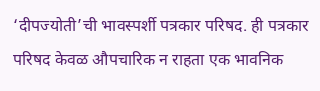‘दीपज्योती’ची भावस्पर्शी पत्रकार परिषद. ही पत्रकार परिषद केवळ औपचारिक न राहता एक भावनिक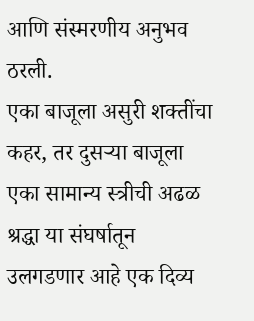आणि संस्मरणीय अनुभव ठरली.
एका बाजूला असुरी शक्तींचा कहर, तर दुसऱ्या बाजूला एका सामान्य स्त्रीची अढळ श्रद्धा या संघर्षातून उलगडणार आहे एक दिव्य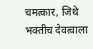चमत्कार, जिथे भक्तीच देवत्वाला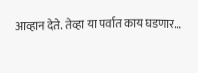आव्हान देते. तेव्हा या पर्वात काय घडणार…